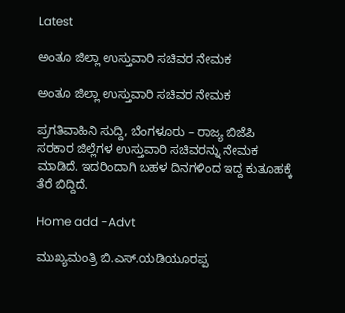Latest

ಅಂತೂ ಜಿಲ್ಲಾ ಉಸ್ತುವಾರಿ ಸಚಿವರ ನೇಮಕ

ಅಂತೂ ಜಿಲ್ಲಾ ಉಸ್ತುವಾರಿ ಸಚಿವರ ನೇಮಕ

ಪ್ರಗತಿವಾಹಿನಿ ಸುದ್ದಿ, ಬೆಂಗಳೂರು – ರಾಜ್ಯ ಬಿಜೆಪಿ ಸರಕಾರ ಜಿಲ್ಲೆಗಳ ಉಸ್ತುವಾರಿ ಸಚಿವರನ್ನು ನೇಮಕ ಮಾಡಿದೆ. ಇದರಿಂದಾಗಿ ಬಹಳ ದಿನಗಳಿಂದ ಇದ್ದ ಕುತೂಹಕ್ಕೆ ತೆರೆ ಬಿದ್ದಿದೆ.

Home add -Advt

ಮುಖ್ಯಮಂತ್ರಿ ಬಿ.ಎಸ್.ಯಡಿಯೂರಪ್ಪ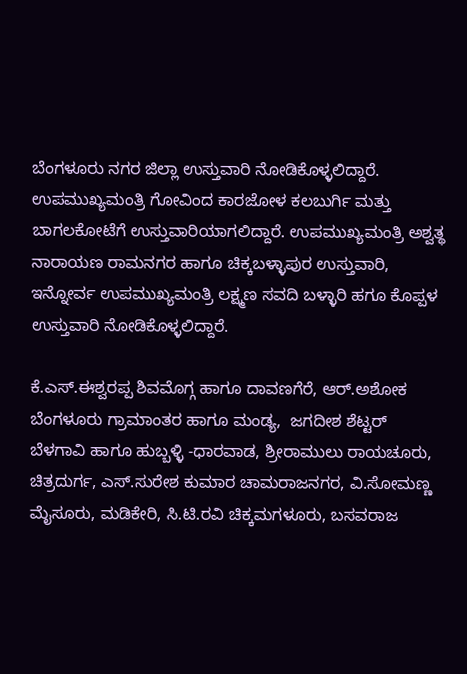ಬೆಂಗಳೂರು ನಗರ ಜಿಲ್ಲಾ ಉಸ್ತುವಾರಿ ನೋಡಿಕೊಳ್ಳಲಿದ್ದಾರೆ. ಉಪಮುಖ್ಯಮಂತ್ರಿ ಗೋವಿಂದ ಕಾರಜೋಳ ಕಲಬುರ್ಗಿ ಮತ್ತು ಬಾಗಲಕೋಟೆಗೆ ಉಸ್ತುವಾರಿಯಾಗಲಿದ್ದಾರೆ. ಉಪಮುಖ್ಯಮಂತ್ರಿ ಅಶ್ವತ್ಥ ನಾರಾಯಣ ರಾಮನಗರ ಹಾಗೂ ಚಿಕ್ಕಬಳ್ಳಾಪುರ ಉಸ್ತುವಾರಿ, ಇನ್ನೋರ್ವ ಉಪಮುಖ್ಯಮಂತ್ರಿ ಲಕ್ಷ್ಮಣ ಸವದಿ ಬಳ್ಳಾರಿ ಹಗೂ ಕೊಪ್ಪಳ ಉಸ್ತುವಾರಿ ನೋಡಿಕೊಳ್ಳಲಿದ್ದಾರೆ.

ಕೆ.ಎಸ್.ಈಶ್ವರಪ್ಪ ಶಿವಮೊಗ್ಗ ಹಾಗೂ ದಾವಣಗೆರೆ, ಆರ್.ಅಶೋಕ ಬೆಂಗಳೂರು ಗ್ರಾಮಾಂತರ ಹಾಗೂ ಮಂಡ್ಯ,  ಜಗದೀಶ ಶೆಟ್ಟರ್ ಬೆಳಗಾವಿ ಹಾಗೂ ಹುಬ್ಬಳ್ಳಿ -ಧಾರವಾಡ, ಶ್ರೀರಾಮುಲು ರಾಯಚೂರು, ಚಿತ್ರದುರ್ಗ, ಎಸ್.ಸುರೇಶ ಕುಮಾರ ಚಾಮರಾಜನಗರ, ವಿ.ಸೋಮಣ್ಣ ಮೈಸೂರು, ಮಡಿಕೇರಿ, ಸಿ.ಟಿ.ರವಿ ಚಿಕ್ಕಮಗಳೂರು, ಬಸವರಾಜ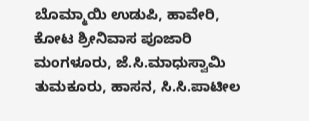ಬೊಮ್ಮಾಯಿ ಉಡುಪಿ, ಹಾವೇರಿ, ಕೋಟ ಶ್ರೀನಿವಾಸ ಪೂಜಾರಿ ಮಂಗಳೂರು, ಜೆ.ಸಿ.ಮಾಧುಸ್ವಾಮಿ ತುಮಕೂರು, ಹಾಸನ, ಸಿ.ಸಿ.ಪಾಟೀಲ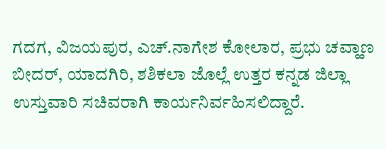ಗದಗ, ವಿಜಯಪುರ, ಎಚ್.ನಾಗೇಶ ಕೋಲಾರ, ಪ್ರಭು ಚವ್ಹಾಣ ಬೀದರ್, ಯಾದಗಿರಿ, ಶಶಿಕಲಾ ಜೊಲ್ಲೆ ಉತ್ತರ ಕನ್ನಡ ಜಿಲ್ಲಾ ಉಸ್ತುವಾರಿ ಸಚಿವರಾಗಿ ಕಾರ್ಯನಿರ್ವಹಿಸಲಿದ್ದಾರೆ.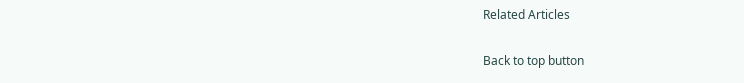Related Articles

Back to top button